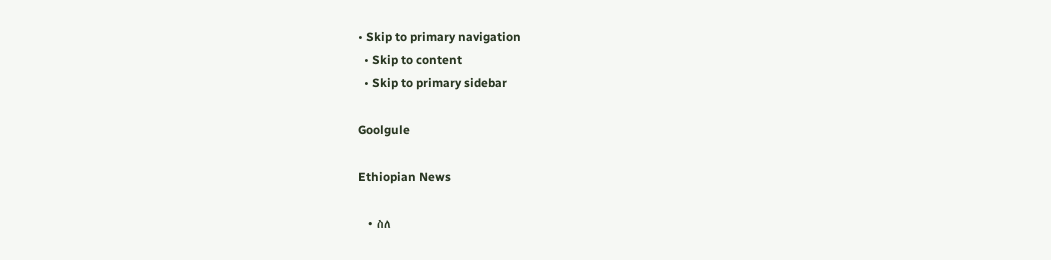• Skip to primary navigation
  • Skip to content
  • Skip to primary sidebar

Goolgule

Ethiopian News

  • ስለ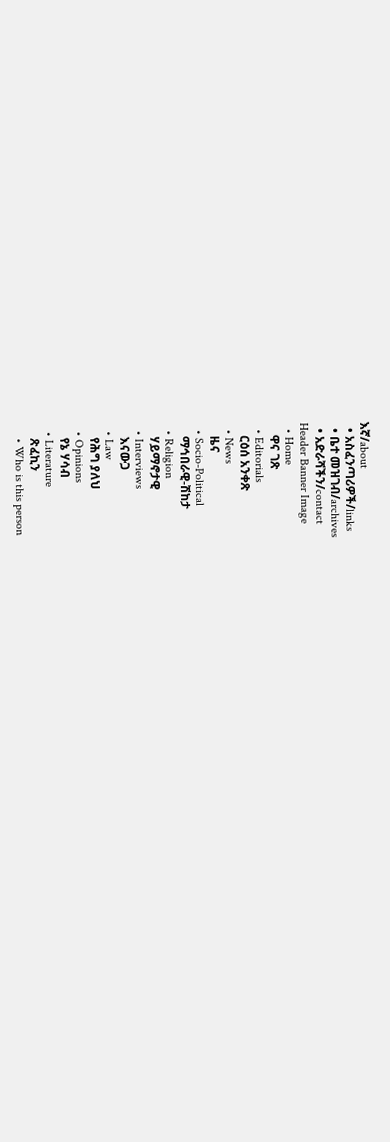እኛ/about
  • አስፈንጣሪዎች/links
  • ቤተ መዝገብ/archives
  • አድራሻችን/contact
Header Banner Image
  • Home
    ዋና ገጽ
  • Editorials
    ርዕሰ አንቀጽ
  • News
    ዜና
  • Socio-Political
    ማኅበራዊ-ሽከታ
  • Religion
    ሃይማኖታዊ
  • Interviews
    እናውጋ
  • Law
    የሕግ ያለህ
  • Opinions
    የኔ ሃሳብ
  • Literature
    ጽፈኪን
    • Who is this person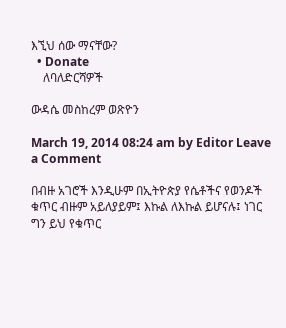እኚህ ሰው ማናቸው?
  • Donate
    ለባለድርሻዎች

ውዳሴ መስከረም ወጽዮን

March 19, 2014 08:24 am by Editor Leave a Comment

በብዙ አገሮች እንዲሁም በኢትዮጵያ የሴቶችና የወንዶች ቁጥር ብዙም አይለያይም፤ እኩል ለእኩል ይሆናሉ፤ ነገር ግን ይህ የቁጥር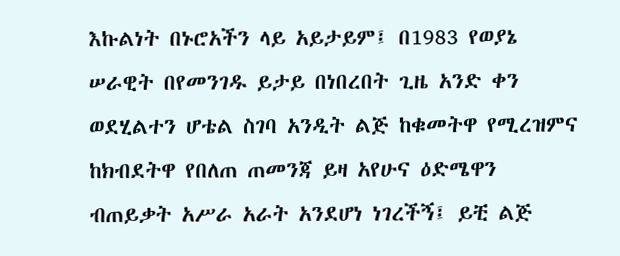እኩልነት በኑሮአችን ላይ አይታይም፤ በ1983 የወያኔ ሠራዊት በየመንገዱ ይታይ በነበረበት ጊዜ አንድ ቀን ወደሂልተን ሆቴል ስገባ አንዲት ልጅ ከቁመትዋ የሚረዝምና ከክብደትዋ የበለጠ ጠመንጃ ይዛ አየሁና ዕድሜዋን ብጠይቃት አሥራ አራት አንደሆነ ነገረችኝ፤ ይቺ ልጅ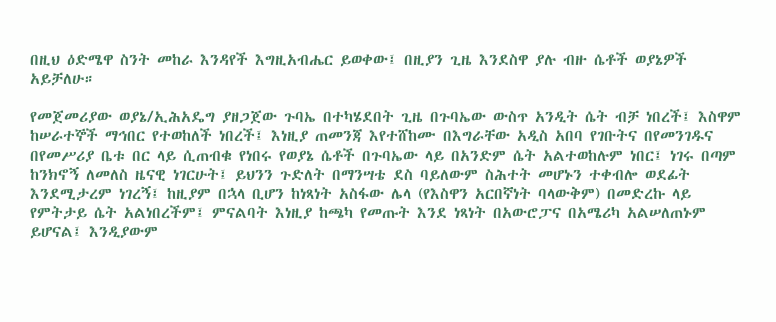በዚህ ዕድሜዋ ስንት መከራ እንዳየች እግዚአብሔር ይወቀው፤ በዚያን ጊዜ እንደስዋ ያሉ ብዙ ሴቶች ወያኔዎች አይቻለሁ።

የመጀመሪያው ወያኔ/ኢሕአዴግ ያዘጋጀው ጉባኤ በተካሄደበት ጊዜ በጉባኤው ውስጥ አንዲት ሴት ብቻ ነበረች፤ እስዋም ከሠራተኞች ማኅበር የተወከለች ነበረች፤ እነዚያ ጠመንጃ እየተሸከሙ በእግራቸው አዲስ አበባ የገቡትና በየመንገዱና በየመሥሪያ ቤቱ በር ላይ ሲጠብቁ የነበሩ የወያኔ ሴቶች በጉባኤው ላይ በአንድም ሴት አልተወከሉም ነበር፤ ነገሩ በጣም ከንክኖኝ ለመለስ ዜናዊ ነገርሁት፤ ይህንን ጉድለት በማንሣቴ ደስ ባይለውም ስሕተት መሆኑን ተቀብሎ ወደፊት እንደሚታረም ነገረኝ፤ ከዚያም በኋላ ቢሆን ከነጻነት አስፋው ሌላ (የእስዋን አርበኛነት ባላውቅም) በመድረኩ ላይ የምትታይ ሴት አልነበረችም፤ ምናልባት እነዚያ ከጫካ የመጡት እንደ ነጻነት በአውሮፓና በአሜሪካ አልሠለጠኑም ይሆናል፤ እንዲያውም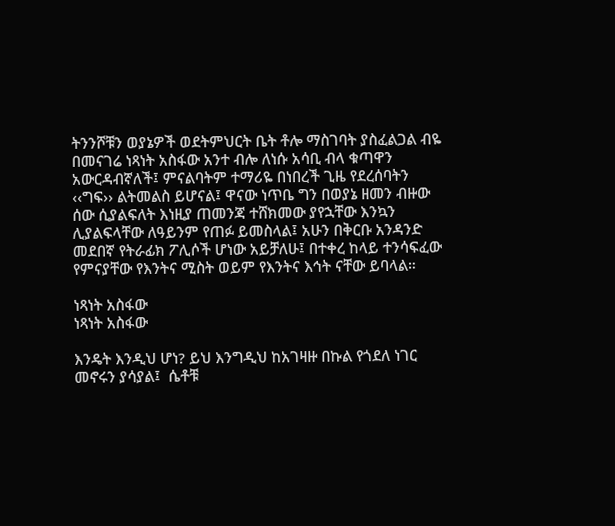ትንንሾቹን ወያኔዎች ወደትምህርት ቤት ቶሎ ማስገባት ያስፈልጋል ብዬ በመናገሬ ነጻነት አስፋው አንተ ብሎ ለነሱ አሳቢ ብላ ቁጣዋን አውርዳብኛለች፤ ምናልባትም ተማሪዬ በነበረች ጊዜ የደረሰባትን ‹‹ግፍ›› ልትመልስ ይሆናል፤ ዋናው ነጥቤ ግን በወያኔ ዘመን ብዙው ሰው ሲያልፍለት እነዚያ ጠመንጃ ተሸክመው ያየኋቸው እንኳን ሊያልፍላቸው ለዓይንም የጠፉ ይመስላል፤ አሁን በቅርቡ አንዳንድ መደበኛ የትራፊክ ፖሊሶች ሆነው አይቻለሁ፤ በተቀረ ከላይ ተንሳፍፈው የምናያቸው የእንትና ሚስት ወይም የእንትና እኅት ናቸው ይባላል።

ነጻነት አስፋው
ነጻነት አስፋው

እንዴት እንዲህ ሆነ? ይህ እንግዲህ ከአገዛዙ በኩል የጎደለ ነገር መኖሩን ያሳያል፤  ሴቶቹ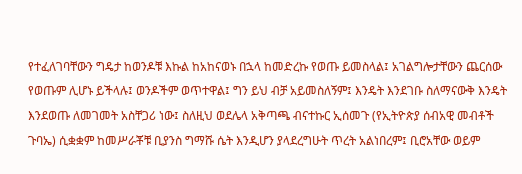የተፈለገባቸውን ግዴታ ከወንዶቹ እኩል ከአከናወኑ በኋላ ከመድረኩ የወጡ ይመስላል፤ አገልግሎታቸውን ጨርሰው የወጡም ሊሆኑ ይችላሉ፤ ወንዶችም ወጥተዋል፤ ግን ይህ ብቻ አይመስለኝም፤ እንዴት እንደገቡ ስለማናውቅ እንዴት እንደወጡ ለመገመት አስቸጋሪ ነው፤ ስለዚህ ወደሌላ አቅጣጫ ብናተኩር ኢሰመጉ (የኢትዮጵያ ሰብአዊ መብቶች ጉባኤ) ሲቋቋም ከመሥራቾቹ ቢያንስ ግማሹ ሴት እንዲሆን ያላደረግሁት ጥረት አልነበረም፤ ቢሮአቸው ወይም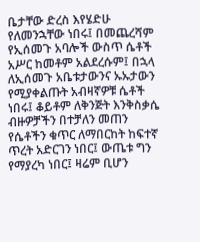ቤታቸው ድረስ እየሄድሁ የለመንኋቸው ነበሩ፤ በመጨረሻም የኢሰመጉ አባሎች ውስጥ ሴቶች አሥር ከመቶም አልደረሱም፤ በኋላ ለኢሰመጉ አቤቱታውንና ኡኡታውን የሚያቀልጡት አብዛኛዎቹ ሴቶች ነበሩ፤ ቆይቶም ለቅንጅት እንቅስቃሴ ብዙዎቻችን በተቻለን መጠን የሴቶችን ቁጥር ለማበርከት ከፍተኛ ጥረት አድርገን ነበር፤ ውጤቱ ግን የማያረካ ነበር፤ ዛሬም ቢሆን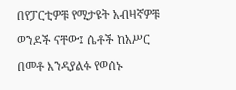በየፓርቲዎቹ የሚታዩት አብዛኛዎቹ ወንዶች ናቸው፤ ሴቶች ከአሥር በመቶ እንዳያልፉ የወሰኑ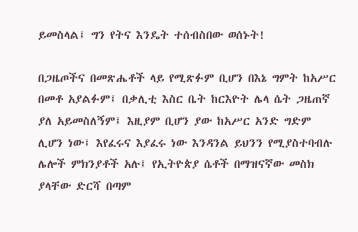ይመስላል፤ ግን የትና እንዴት ተሰብስበው ወሰኑት!

በጋዜጦችና በመጽሔቶች ላይ የሚጽፉም ቢሆን በእኔ ግምት ከአሥር በመቶ አያልፉም፤ በቃሊቲ እስር ቤት ከርእዮት ሌላ ሴት ጋዜጠኛ ያለ አይመስለኝም፤ እዚያም ቢሆን ያው ከአሥር አንድ ግድም ሊሆን ነው፤ እየፈሩና እያፈሩ ነው እንዳንል ይህንን የሚያስተባብሉ ሌሎች ምክንያቶች አሉ፤ የኢትዮጵያ ሴቶች በማዝናኛው መስክ ያላቸው ድርሻ በጣም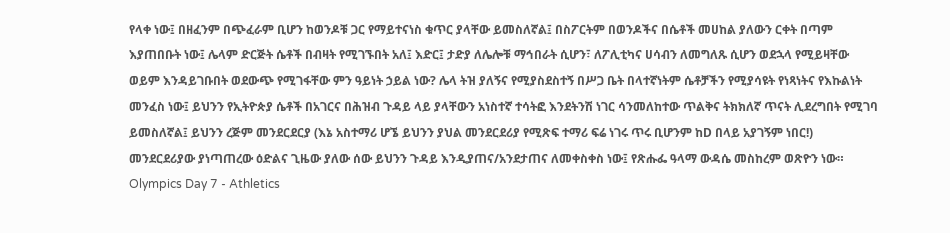የላቀ ነው፤ በዘፈንም በጭፈራም ቢሆን ከወንዶቹ ጋር የማይተናነስ ቁጥር ያላቸው ይመስለኛል፤ በስፖርትም በወንዶችና በሴቶች መሀከል ያለውን ርቀት በጣም እያጠበቡት ነው፤ ሌላም ድርጅት ሴቶች በብዛት የሚገኙበት አለ፤ እድር፤ ታድያ ለሌሎቹ ማኅበራት ሲሆን፣ ለፖሊቲካና ሀሳብን ለመግለጹ ሲሆን ወደኋላ የሚይዛቸው ወይም እንዳይገቡበት ወደውጭ የሚገፋቸው ምን ዓይነት ኃይል ነው? ሌላ ትዝ ያለኝና የሚያስደስተኝ በሥጋ ቤት በላተኛነትም ሴቶቻችን የሚያሳዩት የነጻነትና የእኩልነት መንፈስ ነው፤ ይህንን የኢትዮጵያ ሴቶች በአገርና በሕዝብ ጉዳይ ላይ ያላቸውን አነስተኛ ተሳትፎ እንደትንሽ ነገር ሳንመለከተው ጥልቅና ትክክለኛ ጥናት ሊደረግበት የሚገባ ይመስለኛል፤ ይህንን ረጅም መንደርደርያ (እኔ አስተማሪ ሆኜ ይህንን ያህል መንደርደሪያ የሚጽፍ ተማሪ ፍሬ ነገሩ ጥሩ ቢሆንም ከD በላይ አያገኝም ነበር!) መንደርደሪያው ያነጣጠረው ዕድልና ጊዜው ያለው ሰው ይህንን ጉዳይ እንዲያጠና/አንደታጠና ለመቀስቀስ ነው፤ የጽሑፌ ዓላማ ውዳሴ መስከረም ወጽዮን ነው። Olympics Day 7 - Athletics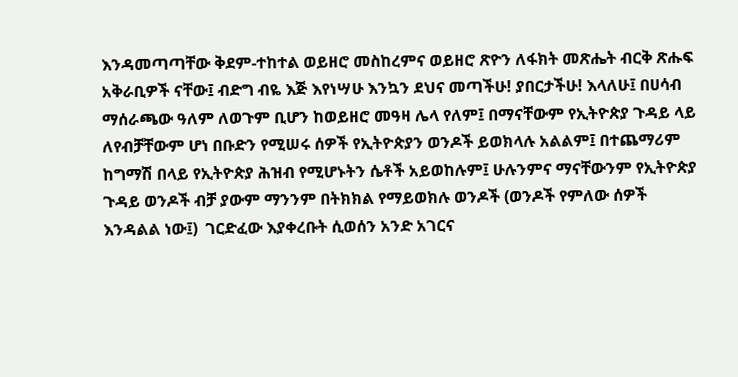እንዳመጣጣቸው ቅደም-ተከተል ወይዘሮ መስከረምና ወይዘሮ ጽዮን ለፋክት መጽሔት ብርቅ ጽሑፍ አቅራቢዎች ናቸው፤ ብድግ ብዬ እጅ እየነሣሁ እንኳን ደህና መጣችሁ! ያበርታችሁ! እላለሁ፤ በሀሳብ ማሰራጫው ዓለም ለወጉም ቢሆን ከወይዘሮ መዓዛ ሌላ የለም፤ በማናቸውም የኢትዮጵያ ጉዳይ ላይ ለየብቻቸውም ሆነ በቡድን የሚሠሩ ሰዎች የኢትዮጵያን ወንዶች ይወክላሉ አልልም፤ በተጨማሪም ከግማሽ በላይ የኢትዮጵያ ሕዝብ የሚሆኑትን ሴቶች አይወከሉም፤ ሁሉንምና ማናቸውንም የኢትዮጵያ ጉዳይ ወንዶች ብቻ ያውም ማንንም በትክክል የማይወክሉ ወንዶች (ወንዶች የምለው ሰዎች እንዳልል ነው፤)  ገርድፈው እያቀረቡት ሲወሰን አንድ አገርና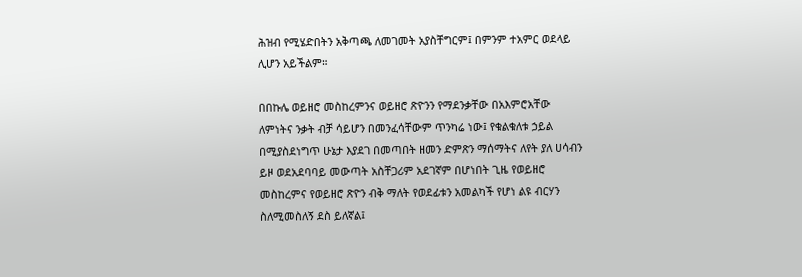ሕዝብ የሚሄድበትን አቅጣጫ ለመገመት አያስቸግርም፤ በምንም ተአምር ወደላይ ሊሆን አይችልም።

በበኩሌ ወይዘሮ መስከረምንና ወይዘሮ ጽዮንን የማደንቃቸው በአእምሮአቸው ለምነትና ንቃት ብቻ ሳይሆን በመንፈሳቸውም ጥንካሬ ነው፤ የቁልቁለቱ ኃይል በሚያስደነግጥ ሁኔታ እያደገ በመጣበት ዘመን ድምጽን ማሰማትና ለየት ያለ ሀሳብን ይዞ ወደአደባባይ መውጣት አስቸጋሪም አደገኛም በሆነበት ጊዜ የወይዘሮ መስከረምና የወይዘሮ ጽዮን ብቅ ማለት የወደፊቱን አመልካች የሆነ ልዩ ብርሃን ስለሚመስለኝ ደስ ይለኛል፤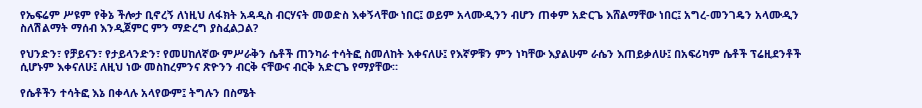የኤፍሬም ሥዩም የቅኔ ችሎታ ቢኖረኝ ለነዚህ ለፋክት አዳዲስ ብርሃናት መወድስ እቀኝላቸው ነበር፤ ወይም አላሙዲንን ብሆን ጠቀም አድርጌ እሸልማቸው ነበር፤ አግረ-መንገዴን አላሙዲን ስለሽልማት ማሰብ እንዲጀምር ምን ማድረግ ያስፈልጋል?

የህንድን፣ የቻይናን፣ የታይላንድን፣ የመሀከለኛው ምሥራቅን ሴቶች ጠንካራ ተሳትፎ ስመለከት እቀናለሁ፤ የእኛዎቹን ምን ነካቸው እያልሁም ራሴን እጠይቃለሁ፤ በአፍሪካም ሴቶች ፕሬዚደንቶች ሲሆኑም እቀናለሁ፤ ለዚህ ነው መስከረምንና ጽዮንን ብርቅ ናቸውና ብርቅ አድርጌ የማያቸው።

የሴቶችን ተሳትፎ እኔ በቀላሉ አላየውም፤ ትግሉን በስሜት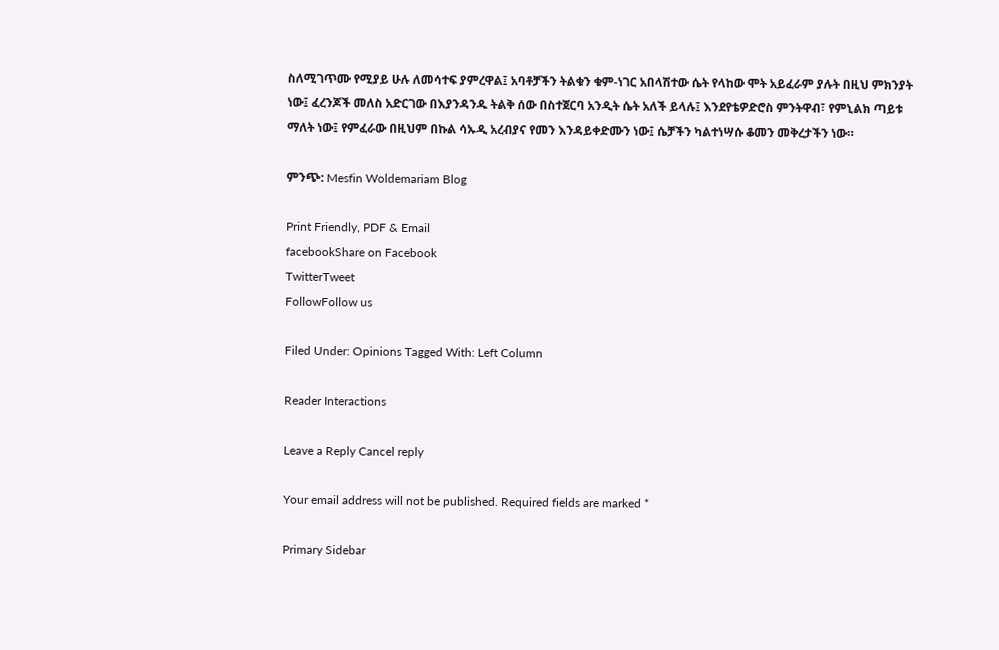ስለሚገጥሙ የሚያይ ሁሉ ለመሳተፍ ያምረዋል፤ አባቶቻችን ትልቁን ቁም-ነገር አበላሽተው ሴት የላከው ሞት አይፈራም ያሉት በዚህ ምክንያት ነው፤ ፈረንጆች መለስ አድርገው በእያንዳንዱ ትልቅ ሰው በስተጀርባ አንዲት ሴት አለች ይላሉ፤ እንደየቴዎድሮስ ምንትዋብ፣ የምኒልክ ጣይቱ ማለት ነው፤ የምፈራው በዚህም በኩል ሳኡዲ አረብያና የመን እንዳይቀድሙን ነው፤ ሴቻችን ካልተነሣሱ ቆመን መቅረታችን ነው።

ምንጭ: Mesfin Woldemariam Blog

Print Friendly, PDF & Email
facebookShare on Facebook
TwitterTweet
FollowFollow us

Filed Under: Opinions Tagged With: Left Column

Reader Interactions

Leave a Reply Cancel reply

Your email address will not be published. Required fields are marked *

Primary Sidebar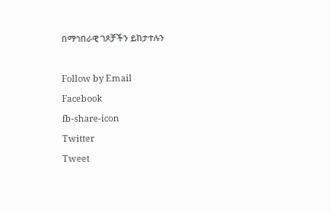በማኅበራዊ ገጾቻችን ይከታተሉን

Follow by Email
Facebook
fb-share-icon
Twitter
Tweet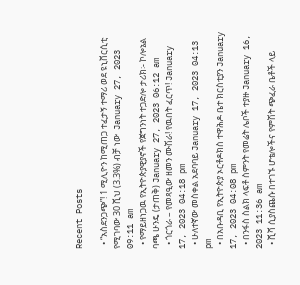Recent Posts

  • “አስደንጋጭ”! 1 ሚሊዮን ከሚጠጋ ተፈታኝ ተማሪ ወደ ዩኒቨርሲቲ የሚገባው 30 ሺህ (3.3%) ብቻ ነው  January 27, 2023 09:11 am
  • የማይዘነጋዉ የኢትዮጵያዊያኖች የጀግንነት ተጋድሎ ታሪክ፡- ኮሎኔል ባጫ ሁንዴ (ታጠቅ) January 27, 2023 06:12 am
  • ጎርጎራ – የመጻዒው ዘመን ሙሽራ! የዉበት ፈርጥ! January 17, 2023 04:18 pm
  • ሁለተኛው መስቀል አደባባይ January 17, 2023 04:13 pm
  • በአቡዳቢ የኢትዮጵያ ኦርቶዶክስ ተዋሕዶ ቤተ ክርስቲያን January 17, 2023 04:08 pm
  • በንፋስ ስልክ ላፍቶ ስምንት የመሬት ሌቦች ተያዙ January 16, 2023 11:36 am
  • ሺሻ ሲያስጨሱ በተገኙ ሆቴሎችና የምሽት ጭፈራ ቤቶች ላይ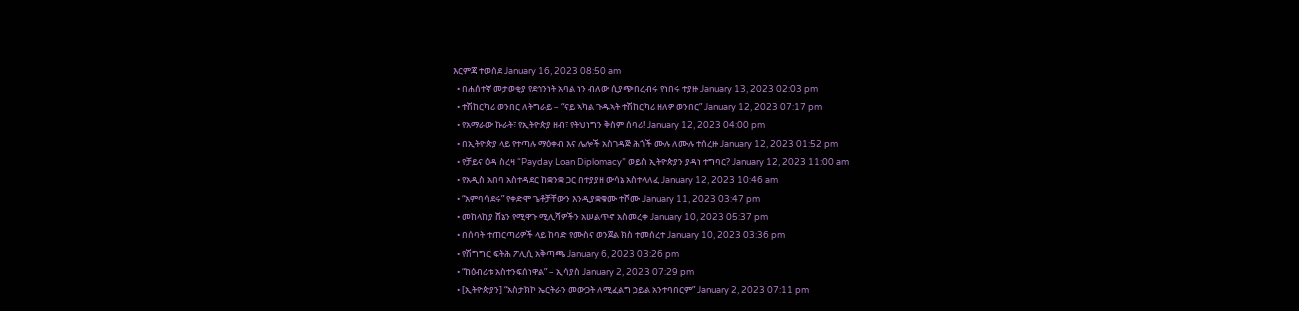እርምጃ ተወሰደ January 16, 2023 08:50 am
  • በሐሰተኛ መታወቂያ የደኅንነት አባል ነን ብለው ሲያጭበረብሩ የነበሩ ተያዙ January 13, 2023 02:03 pm
  • ተሽከርካሪ ወንበር ለትግራይ – “ናይ ኣካል ጉዱኣት ተሽከርካሪ ዘለዎ ወንበር” January 12, 2023 07:17 pm
  • የአማራው ኩራት፣ የኢትዮጵያ ዘብ፣ የትህነግን ቅስም ሰባሪ! January 12, 2023 04:00 pm
  • በኢትዮጵያ ላይ የተጣሉ ማዕቀብ እና ሌሎች አስገዳጅ ሕጎች ሙሉ ለሙሉ ተሰረዙ January 12, 2023 01:52 pm
  • የቻይና ዕዳ ስረዛ “Payday Loan Diplomacy” ወይስ ኢትዮጵያን ያዳነ ተግባር? January 12, 2023 11:00 am
  • የአዲስ አበባ አስተዳደር ከቋንቋ ጋር በተያያዘ ውሳኔ አስተላለፈ January 12, 2023 10:46 am
  • “አምባሳደሩ” የቀድሞ ጌቶቻቸውን እንዲያቋቁሙ ተሾሙ January 11, 2023 03:47 pm
  • መከላከያ ሸኔን የሚዋጉ ሚሊሻዎችን አሠልጥኖ አስመረቀ January 10, 2023 05:37 pm
  • በሰባት ተጠርጣሪዎች ላይ ከባድ የሙስና ወንጀል ክስ ተመሰረተ January 10, 2023 03:36 pm
  • የሽግግር ፍትሕ ፖሊሲ አቅጣጫ January 6, 2023 03:26 pm
  • “ከዕብሪቱ አስተንፍሰነዋል” – ኢሳያስ January 2, 2023 07:29 pm
  • [ኢትዮጵያን] “አስታክኮ ኤርትራን መውጋት ለሚፈልግ ኃይል አንተባበርም” January 2, 2023 07:11 pm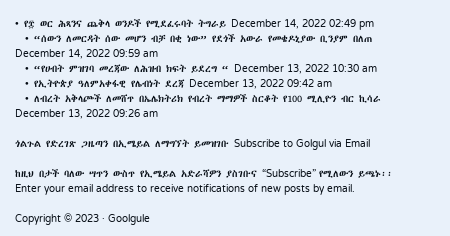• የ፰ ወር ሕጻንና ጨቅላ ወንዶች የሚደፈሩባት ትግራይ December 14, 2022 02:49 pm
  • “ሰውን ለመርዳት ሰው መሆን ብቻ በቂ ነው” የደጎች አውራ የመቄዶኒያው ቢንያም በለጠ December 14, 2022 09:59 am
  • “የሀብት ምዝገባ መረጃው ለሕዝብ ክፍት ይደረግ “ December 13, 2022 10:30 am
  • የኢትዮጵያ ዓለምአቀፋዊ የሌብነት ደረጃ December 13, 2022 09:42 am
  • ለብረት አቅላጮች ለመሸጥ በኤሌክትሪክ የብረት ማማዎች ስርቆት የ100 ሚሊዮን ብር ኪሳራ December 13, 2022 09:26 am

ጎልጉል የድረገጽ ጋዜጣን በኢሜይል ለማግኘት ይመዝገቡ Subscribe to Golgul via Email

ከዚህ በታች ባለው ሣጥን ውስጥ የኢሜይል አድራሻዎን ያስገቡና “Subscribe” የሚለውን ይጫኑ፡፡
Enter your email address to receive notifications of new posts by email.

Copyright © 2023 · Goolgule